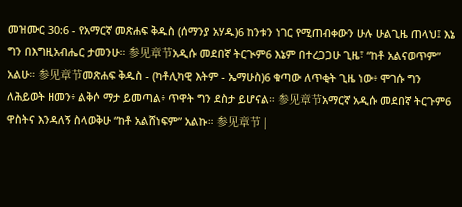መዝሙር 30:6 - የአማርኛ መጽሐፍ ቅዱስ (ሰማንያ አሃዱ)6 ከንቱን ነገር የሚጠብቀውን ሁሉ ሁልጊዜ ጠላህ፤ እኔ ግን በእግዚአብሔር ታመንሁ። 参见章节አዲሱ መደበኛ ትርጒም6 እኔም በተረጋጋሁ ጊዜ፣ “ከቶ አልናወጥም” አልሁ። 参见章节መጽሐፍ ቅዱስ - (ካቶሊካዊ እትም - ኤማሁስ)6 ቁጣው ለጥቂት ጊዜ ነው፥ ሞገሱ ግን ለሕይወት ዘመን፥ ልቅሶ ማታ ይመጣል፥ ጥዋት ግን ደስታ ይሆናል። 参见章节አማርኛ አዲሱ መደበኛ ትርጉም6 ዋስትና እንዳለኝ ስላወቅሁ “ከቶ አልሸነፍም” አልኩ። 参见章节 |